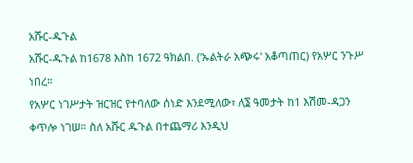አሹር-ዱጉል
አሹር-ዱጉል ከ1678 እስከ 1672 ዓክልበ. ('ኡልትራ አጭሩ' አቆጣጠር) የአሦር ንጉሥ ነበረ።
የአሦር ነገሥታት ዝርዝር የተባለው ሰነድ እንደሚለው፣ ለ፮ ዓመታት ከ1 እሽመ-ዳጋን ቀጥሎ ነገሠ። ስለ አሹር ዱጉል በተጨማሪ እንዲህ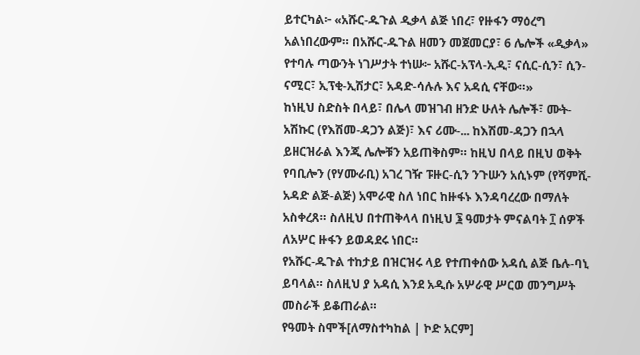ይተርካል፦ «አሹር-ዱጉል ዲቃላ ልጅ ነበረ፣ የዙፋን ማዕረግ አልነበረውም። በአሹር-ዱጉል ዘመን መጀመርያ፣ 6 ሌሎች «ዲቃላ» የተባሉ ጣውንት ነገሥታት ተነሡ፦ አሹር-አፕላ-ኢዲ፣ ናሲር-ሲን፣ ሲን-ናሚር፣ ኢፕቂ-ኢሽታር፣ አዳድ-ሳሉሉ እና አዳሲ ናቸው።»
ከነዚህ ስድስት በላይ፣ በሌላ መዝገብ ዘንድ ሁለት ሌሎች፣ ሙት-አሽኩር (የእሽመ-ዳጋን ልጅ)፣ እና ሪሙ-... ከእሽመ-ዳጋን በኋላ ይዘርዝራል እንጂ ሌሎቹን አይጠቅስም። ከዚህ በላይ በዚህ ወቅት የባቢሎን (የሃሙራቢ) አገረ ገዥ ፑዙር-ሲን ንጉሡን አሲኑም (የሻምሺ-አዳድ ልጅ-ልጅ) አሞራዊ ስለ ነበር ከዙፋኑ እንዳባረረው በማለት አስቀረጸ። ስለዚህ በተጠቅላላ በነዚህ ፮ ዓመታት ምናልባት ፲ ሰዎች ለአሦር ዙፋን ይወዳደሩ ነበር።
የአሹር-ዱጉል ተከታይ በዝርዝሩ ላይ የተጠቀሰው አዳሲ ልጅ ቤሉ-ባኒ ይባላል። ስለዚህ ያ አዳሲ እንደ አዲሱ አሦራዊ ሥርወ መንግሥት መስራች ይቆጠራል።
የዓመት ስሞች[ለማስተካከል | ኮድ አርም]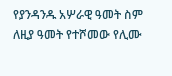የያንዳንዱ አሦራዊ ዓመት ስም ለዚያ ዓመት የተሾመው የሊሙ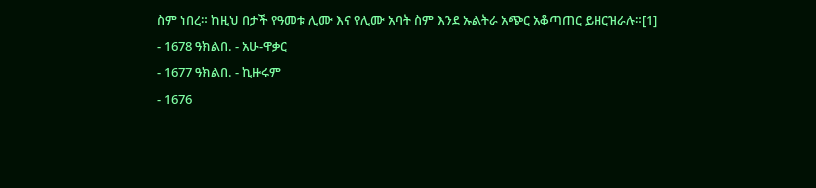ስም ነበረ። ከዚህ በታች የዓመቱ ሊሙ እና የሊሙ አባት ስም እንደ ኡልትራ አጭር አቆጣጠር ይዘርዝራሉ።[1]
- 1678 ዓክልበ. - አሁ-ዋቃር
- 1677 ዓክልበ. - ኪዙሩም
- 1676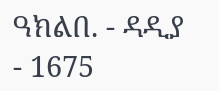ዓክልበ. - ዳዲያ
- 1675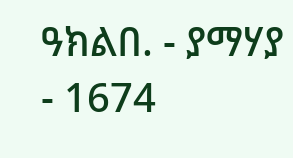ዓክልበ. - ያማሃያ
- 1674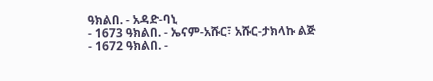ዓክልበ. - አዳድ-ባኒ
- 1673 ዓክልበ. - ኤናም-አሹር፣ አሹር-ታክላኩ ልጅ
- 1672 ዓክልበ. -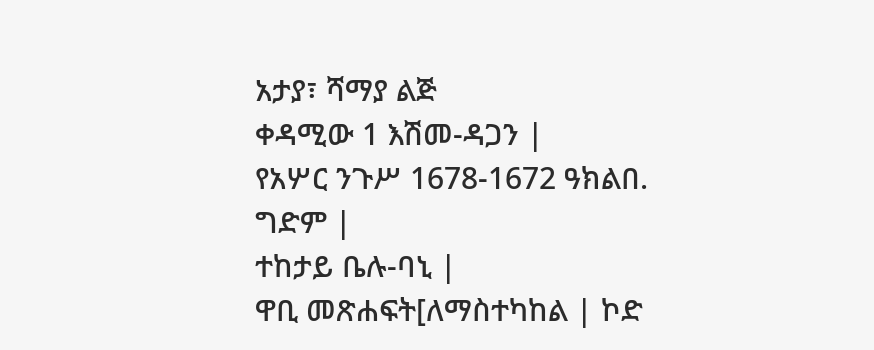አታያ፣ ሻማያ ልጅ
ቀዳሚው 1 እሽመ-ዳጋን |
የአሦር ንጉሥ 1678-1672 ዓክልበ. ግድም |
ተከታይ ቤሉ-ባኒ |
ዋቢ መጽሐፍት[ለማስተካከል | ኮድ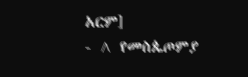አርም]
- ^ የመስጴጦምያ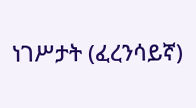ነገሥታት (ፈረንሳይኛ)